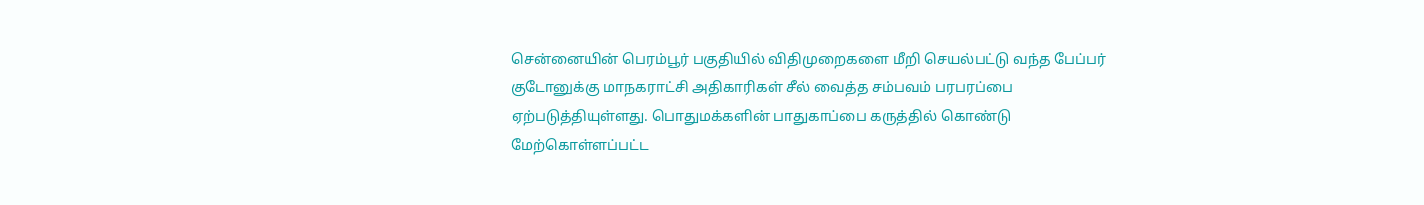சென்னையின் பெரம்பூர் பகுதியில் விதிமுறைகளை மீறி செயல்பட்டு வந்த பேப்பர் குடோனுக்கு மாநகராட்சி அதிகாரிகள் சீல் வைத்த சம்பவம் பரபரப்பை ஏற்படுத்தியுள்ளது. பொதுமக்களின் பாதுகாப்பை கருத்தில் கொண்டு மேற்கொள்ளப்பட்ட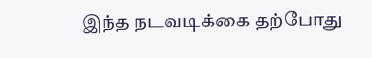இந்த நடவடிக்கை தற்போது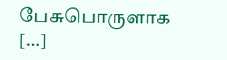பேசுபொருளாக […]